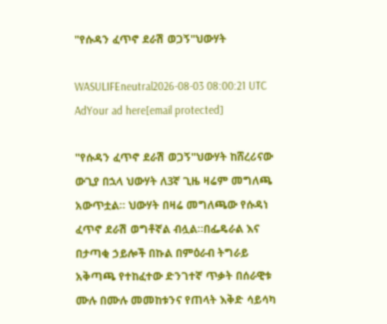"የሱዳን ፈጥኖ ደራሽ ወጋኝ"ህውሃት

WASULIFEneutral2026-08-03 08:00:21 UTC
AdYour ad here[email protected]

"የሱዳን ፈጥኖ ደራሽ ወጋኝ"ህውሃት ከሸረሪናው ውጊያ በኋላ ህውሃት ለ3ኛ ጊዜ ዛሬም መግለጫ አውጥቷል። ህውሃት በዛሬ መግለጫው የሱዳነ ፈጥኖ ደራሽ ወግቶኛል ብሏል።በፌዴራል እና በታጣቂ ኃይሎች በኩል በምዕራብ ትግራይ አቅጣጫ የተከፈተው ድንገተኛ ጥቃት በሰራዊቱ ሙሉ በሙሉ መመከቱንና የጠላት እቅድ ሳይሳካ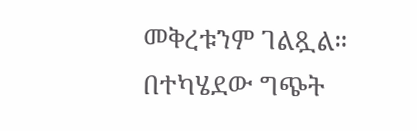መቅረቱንም ገልጿል።  በተካሄደው ግጭት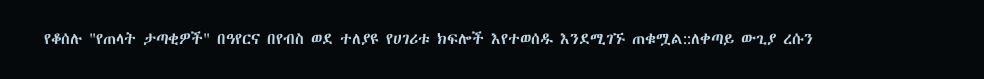የቆሰሉ "የጠላት ታጣቂዎች" በዓየርና በየብስ ወደ ተለያዩ የሀገሪቱ ክፍሎች እየተወሰዱ እንደሚገኙ ጠቁሟል::ለቀጣይ ውጊያ ረሱን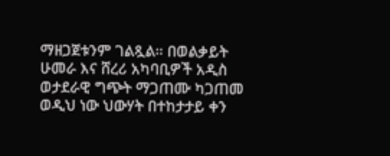ማዘጋጀቱንም ገልጿል። በወልቃይት ሁመራ እና ሸረሪ አካባቢዎች አዲስ ወታደራዊ ግጭት ማጋጠሙ ካጋጠመ ወዲህ ነው ህውሃት በተከታታይ ቀን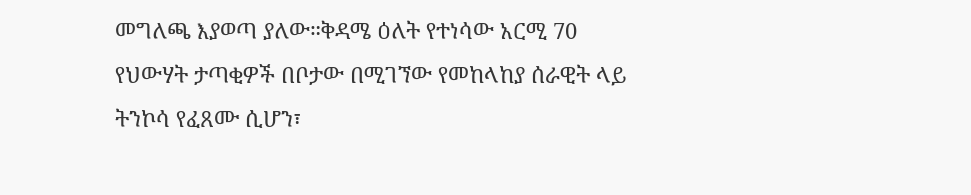መግለጫ እያወጣ ያለው።ቅዳሜ ዕለት የተነሳው አርሚ 70 የህውሃት ታጣቂዎች በቦታው በሚገኘው የመከላከያ ሰራዊት ላይ ትንኮሳ የፈጸሙ ሲሆን፣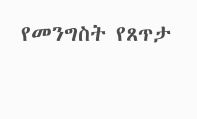የመንግስት የጸጥታ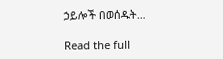ኃይሎች በወሰዱት…

Read the full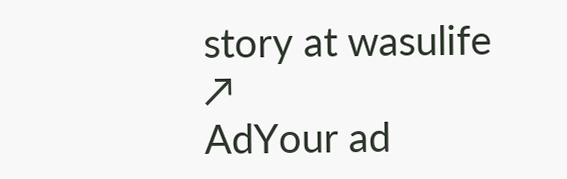story at wasulife ↗
AdYour ad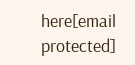here[email protected]